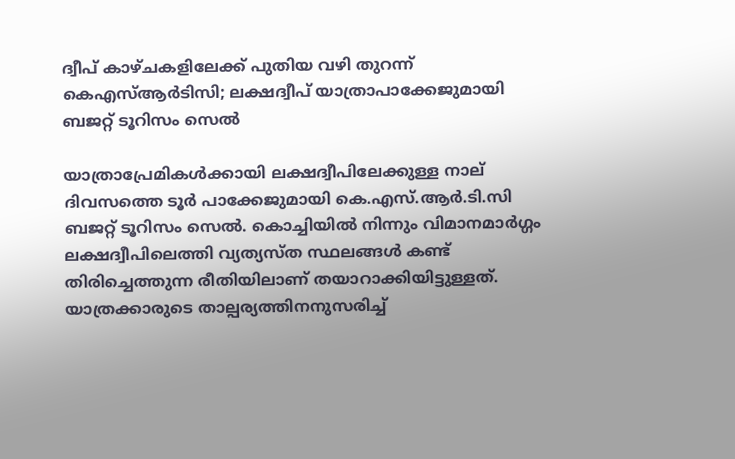ദ്വീപ് കാഴ്ചകളിലേക്ക് പുതിയ വഴി തുറന്ന് കെഎസ്‌ആർടിസി; ലക്ഷദ്വീപ് യാത്രാപാക്കേജുമായി ബജറ്റ് ടൂറിസം സെൽ

യാത്രാപ്രേമികൾക്കായി ലക്ഷദ്വീപിലേക്കുള്ള നാല് ദിവസത്തെ ടൂർ പാക്കേജുമായി കെ.എസ്.ആർ.ടി.സി ബജറ്റ് ടൂറിസം സെൽ. കൊച്ചിയിൽ നിന്നും വിമാനമാർഗ്ഗം  ലക്ഷദ്വീപിലെത്തി വ്യത്യസ്ത സ്ഥലങ്ങൾ കണ്ട് തിരിച്ചെത്തുന്ന രീതിയിലാണ് തയാറാക്കിയിട്ടുള്ളത്. യാത്രക്കാരുടെ താല്പര്യത്തിനനുസരിച്ച്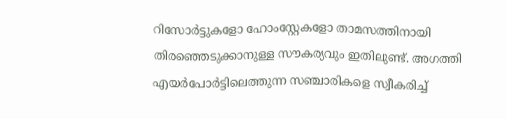റിസോർട്ടുകളോ ഹോംസ്റ്റേകളോ താമസത്തിനായി തിരഞ്ഞെടുക്കാനുള്ള സൗകര്യവും ഇതിലുണ്ട്. അഗത്തി എയർപോർട്ടിലെത്തുന്ന സഞ്ചാരികളെ സ്വീകരിച്ച്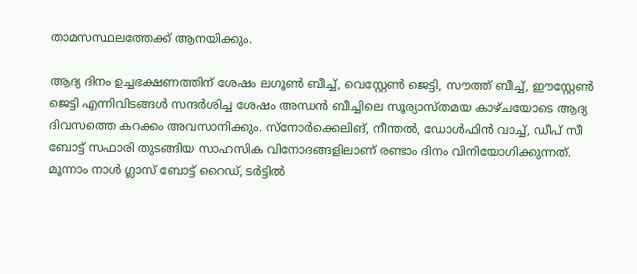താമസസ്ഥലത്തേക്ക് ആനയിക്കും.

ആദ്യ ദിനം ഉച്ചഭക്ഷണത്തിന് ശേഷം ലഗൂൺ ബീച്ച്, വെസ്റ്റേൺ ജെട്ടി, സൗത്ത് ബീച്ച്, ഈസ്റ്റേൺ ജെട്ടി എന്നിവിടങ്ങൾ സന്ദർശിച്ച ശേഷം അന്ധൻ ബീച്ചിലെ സൂര്യാസ്തമയ കാഴ്ചയോടെ ആദ്യ ദിവസത്തെ കറക്കം അവസാനിക്കും. സ്നോർക്കെലിങ്, നീന്തൽ, ഡോൾഫിൻ വാച്ച്, ഡീപ് സീ ബോട്ട് സഫാരി തുടങ്ങിയ സാഹസിക വിനോദങ്ങളിലാണ് രണ്ടാം ദിനം വിനിയോഗിക്കുന്നത്. മൂന്നാം നാൾ ഗ്ലാസ് ബോട്ട് റൈഡ്, ടർട്ടിൽ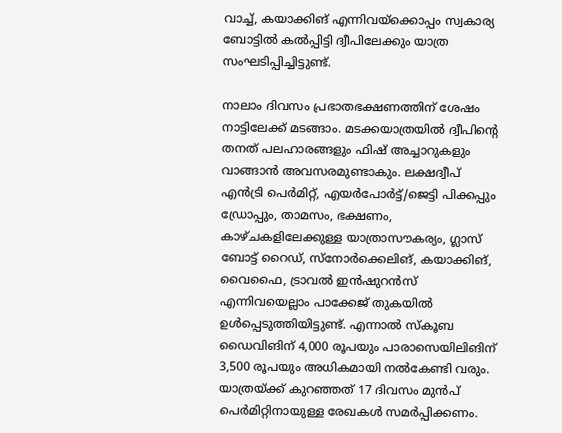വാച്ച്, കയാക്കിങ് എന്നിവയ്‌ക്കൊപ്പം സ്വകാര്യ ബോട്ടിൽ കൽപ്പിട്ടി ദ്വീപിലേക്കും യാത്ര സംഘടിപ്പിച്ചിട്ടുണ്ട്.

നാലാം ദിവസം പ്രഭാതഭക്ഷണത്തിന് ശേഷം നാട്ടിലേക്ക് മടങ്ങാം. മടക്കയാത്രയിൽ ദ്വീപിന്റെ തനത് പലഹാരങ്ങളും ഫിഷ് അച്ചാറുകളും വാങ്ങാൻ അവസരമുണ്ടാകും. ലക്ഷദ്വീപ് എൻട്രി പെർമിറ്റ്, എയർപോർട്ട്/ജെട്ടി പിക്കപ്പും ഡ്രോപ്പും, താമസം, ഭക്ഷണം, കാഴ്ചകളിലേക്കുള്ള യാത്രാസൗകര്യം, ഗ്ലാസ് ബോട്ട് റൈഡ്, സ്നോർക്കെലിങ്, കയാക്കിങ്, വൈഫൈ, ട്രാവൽ ഇൻഷുറൻസ് എന്നിവയെല്ലാം പാക്കേജ് തുകയിൽ ഉൾപ്പെടുത്തിയിട്ടുണ്ട്. എന്നാൽ സ്കൂബ ഡൈവിങിന് 4,000 രൂപയും പാരാസെയിലിങിന് 3,500 രൂപയും അധികമായി നൽകേണ്ടി വരും. യാത്രയ്ക്ക് കുറഞ്ഞത് 17 ദിവസം മുൻപ് പെർമിറ്റിനായുള്ള രേഖകൾ സമർപ്പിക്കണം.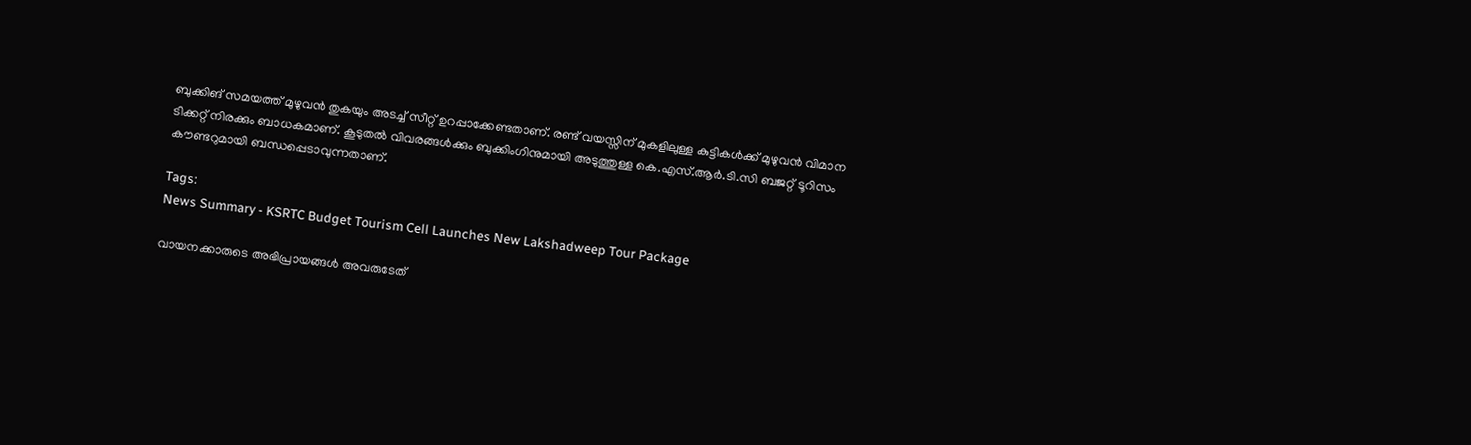ബുക്കിങ് സമയത്ത് മുഴുവൻ തുകയും അടച്ച് സീറ്റ് ഉറപ്പാക്കേണ്ടതാണ്. രണ്ട് വയസ്സിന് മുകളിലുള്ള കുട്ടികൾക്ക് മുഴുവൻ വിമാന ടിക്കറ്റ് നിരക്കും ബാധകമാണ്. കൂടുതൽ വിവരങ്ങൾക്കും ബുക്കിംഗിനുമായി അടുത്തുള്ള കെ.എസ്.ആർ.ടി.സി ബജറ്റ് ടൂറിസം കൗണ്ടറുമായി ബന്ധപ്പെടാവുന്നതാണ്.

Tags:
News Summary - KSRTC Budget Tourism Cell Launches New Lakshadweep Tour Package

വായനക്കാരുടെ അഭിപ്രായങ്ങള്‍ അവരുടേത്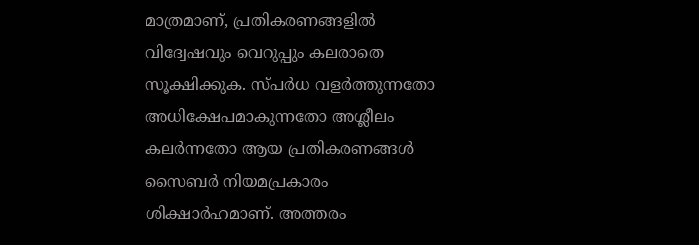മാത്രമാണ്, പ്രതികരണങ്ങളിൽ വിദ്വേഷവും വെറുപ്പും കലരാതെ സൂക്ഷിക്കുക. സ്പർധ വളർത്തുന്നതോ അധിക്ഷേപമാകുന്നതോ അശ്ലീലം കലർന്നതോ ആയ പ്രതികരണങ്ങൾ സൈബർ നിയമപ്രകാരം ശിക്ഷാർഹമാണ്. അത്തരം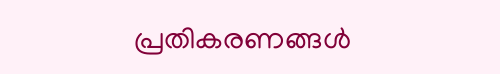പ്രതികരണങ്ങൾ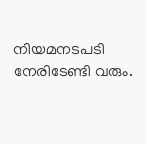നിയമനടപടി നേരിടേണ്ടി വരും.